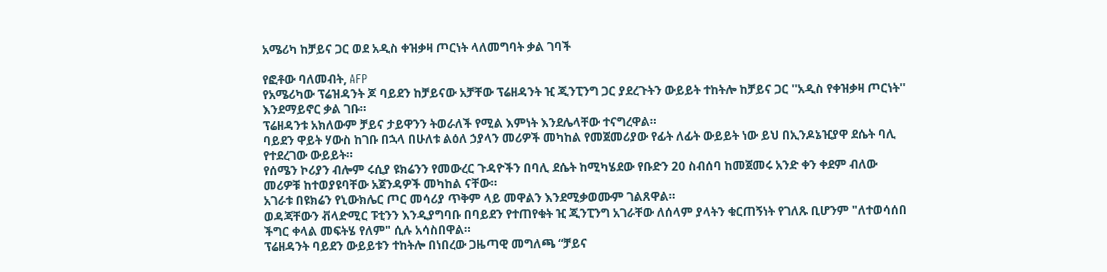አሜሪካ ከቻይና ጋር ወደ አዲስ ቀዝቃዛ ጦርነት ላለመግባት ቃል ገባች

የፎቶው ባለመብት, AFP
የአሜሪካው ፕሬዝዳንት ጆ ባይደን ከቻይናው አቻቸው ፕሬዘዳንት ዢ ጂንፒንግ ጋር ያደረጉትን ውይይት ተከትሎ ከቻይና ጋር ''አዲስ የቀዝቃዛ ጦርነት'' እንደማይኖር ቃል ገቡ።
ፕሬዘዳንቱ አክለውም ቻይና ታይዋንን ትወራለች የሚል እምነት እንደሌላቸው ተናግረዋል።
ባይደን ዋይት ሃውስ ከገቡ በኋላ በሁለቱ ልዕለ ኃያላን መሪዎች መካከል የመጀመሪያው የፊት ለፊት ውይይት ነው ይህ በኢንዶኔዢያዋ ደሴት ባሊ የተደረገው ውይይት።
የሰሜን ኮሪያን ብሎም ሩሲያ ዩክሬንን የመውረር ጉዳዮችን በባሊ ደሴት ከሚካሄደው የቡድን 20 ስብሰባ ከመጀመሩ አንድ ቀን ቀደም ብለው መሪዎቹ ከተወያዩባቸው አጀንዳዎች መካከል ናቸው።
አገራቱ በዩክሬን የኒውክሌር ጦር መሳሪያ ጥቅም ላይ መዋልን እንደሚቃወሙም ገልጸዋል።
ወዳጃቸውን ቭላድሚር ፑቲንን እንዲያግባቡ በባይደን የተጠየቁት ዢ ጂንፒንግ አገራቸው ለሰላም ያላትን ቁርጠኝነት የገለጹ ቢሆንም "ለተወሳሰበ ችግር ቀላል መፍትሄ የለም" ሲሉ አሳስበዋል።
ፕሬዘዳንት ባይደን ውይይቱን ተከትሎ በነበረው ጋዜጣዊ መግለጫ “ቻይና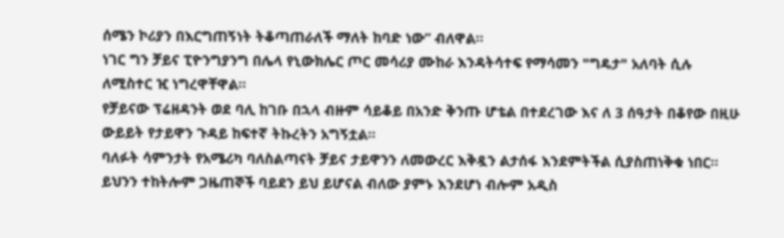ሰሜን ኮሪያን በእርግጠኝነት ትቆጣጠራለች ማለት ከባድ ነው” ብለዋል።
ነገር ግን ቻይና ፒዮንግያንግ በሌላ የኒውክሌር ጦር መሳሪያ ሙከራ እንዳትሳተፍ የማሳመን "ግዴታ" አለባት ሲሉ ለሚስተር ዢ ነግረዋቸዋል።
የቻይናው ፕሬዘዳንት ወደ ባሊ ከገቡ በኋላ ብዙም ሳይቆይ በአንድ ቅንጡ ሆቴል በተደረገው እና ለ 3 ሰዓታት በቆየው በዚሁ ውይይት የታይዋን ጉዳይ ከፍተኛ ትኩረትን አግኝቷል።
ባለፉት ሳምንታት የአሜሪካ ባለስልጣናት ቻይና ታይዋንን ለመውረር እቅዷን ልታሰፋ እንደምትችል ሲያስጠነቅቁ ነበር።
ይህንን ተከትሎም ጋዜጠኞች ባይደን ይህ ይሆናል ብለው ያምኑ እንደሆነ ብሎም አዲስ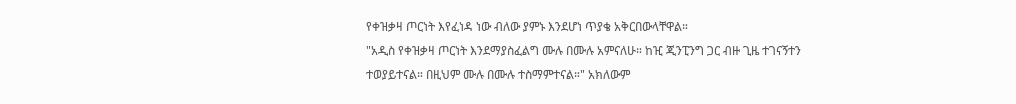የቀዝቃዛ ጦርነት እየፈነዳ ነው ብለው ያምኑ እንደሆነ ጥያቄ አቅርበውላቸዋል።
"አዲስ የቀዝቃዛ ጦርነት እንደማያስፈልግ ሙሉ በሙሉ አምናለሁ። ከዢ ጂንፒንግ ጋር ብዙ ጊዜ ተገናኝተን ተወያይተናል። በዚህም ሙሉ በሙሉ ተስማምተናል።" አክለውም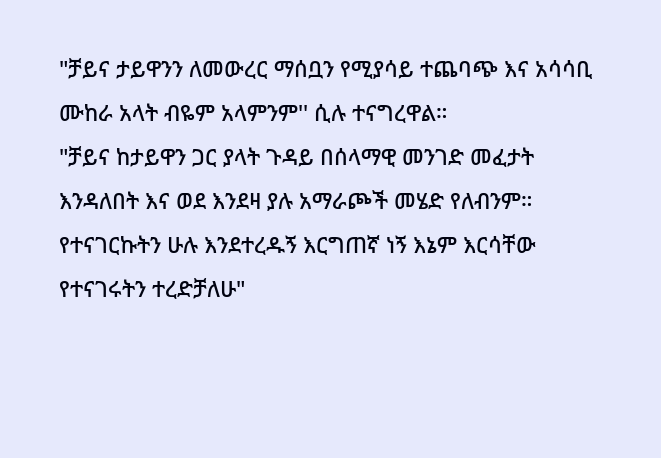"ቻይና ታይዋንን ለመውረር ማሰቧን የሚያሳይ ተጨባጭ እና አሳሳቢ ሙከራ አላት ብዬም አላምንም'' ሲሉ ተናግረዋል።
"ቻይና ከታይዋን ጋር ያላት ጉዳይ በሰላማዊ መንገድ መፈታት እንዳለበት እና ወደ እንደዛ ያሉ አማራጮች መሄድ የለብንም። የተናገርኩትን ሁሉ እንደተረዱኝ እርግጠኛ ነኝ እኔም እርሳቸው የተናገሩትን ተረድቻለሁ"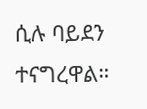ሲሉ ባይደን ተናግረዋል።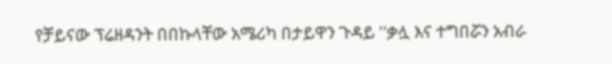የቻይናው ፕሬዘዳንት በበኩላቸው አሜሪካ በታይዋን ጉዳይ ''ቃሏ እና ተግበሯን አብራ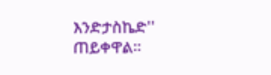እንድታስኬድ'' ጠይቀዋል።